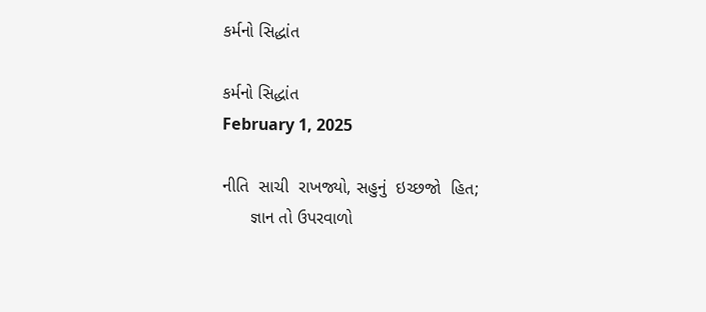કર્મનો સિદ્ધાંત

કર્મનો સિદ્ધાંત
February 1, 2025

નીતિ  સાચી  રાખજ્યો, સહુનું  ઇચ્છજો  હિત;
      જ્ઞાન તો ઉપરવાળો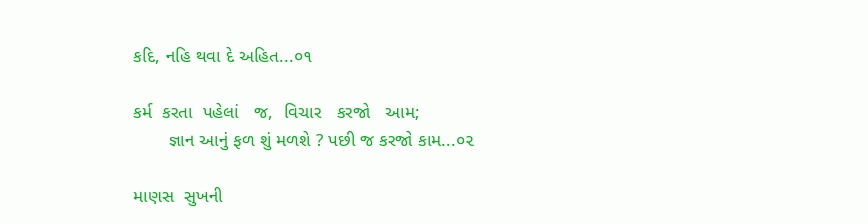કદિ, નહિ થવા દે અહિત...૦૧

કર્મ  કરતા  પહેલાં   જ,  વિચાર   કરજો   આમ;
       જ્ઞાન આનું ફળ શું મળશે ? પછી જ કરજો કામ...૦૨

માણસ  સુખની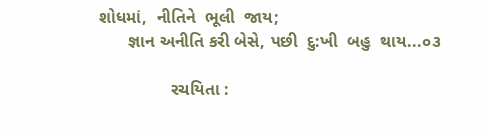શોધમાં,  નીતિને  ભૂલી  જાય;
      જ્ઞાન અનીતિ કરી બેસે, પછી  દુ:ખી  બહુ  થાય...૦૩

               રચયિતા :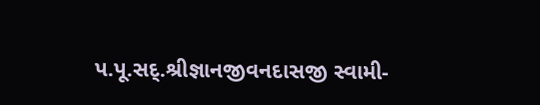પ.પૂ.સદ્.શ્રીજ્ઞાનજીવનદાસજી સ્વામી-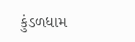કુંડળધામ